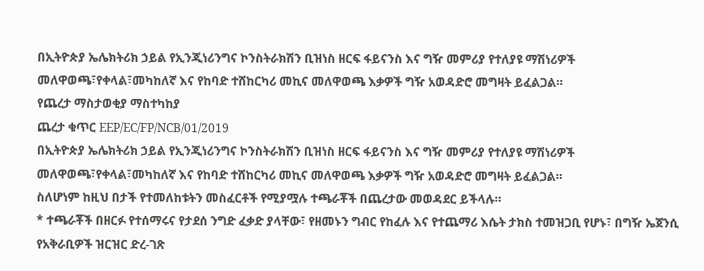በኢትዮጵያ ኤሌክትሪክ ኃይል የኢንጂነሪንግና ኮንስትራክሽን ቢዝነስ ዘርፍ ፋይናንስ እና ግዥ መምሪያ የተለያዩ ማሽነሪዎች መለዋወጫ፣የቀላል፣መካከለኛ እና የከባድ ተሸከርካሪ መኪና መለዋወጫ እቃዎች ግዥ አወዳድሮ መግዛት ይፈልጋል።
የጨረታ ማስታወቂያ ማስተካከያ
ጨረታ ቁጥር EEP/EC/FP/NCB/01/2019
በኢትዮጵያ ኤሌክትሪክ ኃይል የኢንጂነሪንግና ኮንስትራክሽን ቢዝነስ ዘርፍ ፋይናንስ እና ግዥ መምሪያ የተለያዩ ማሽነሪዎች መለዋወጫ፣የቀላል፣መካከለኛ እና የከባድ ተሸከርካሪ መኪና መለዋወጫ እቃዎች ግዥ አወዳድሮ መግዛት ይፈልጋል።
ስለሆነም ከዚህ በታች የተመለከቱትን መስፈርቶች የሚያሟሉ ተጫራቾች በጨረታው መወዳደር ይችላሉ።
* ተጫራቾች በዘርፉ የተሰማሩና የታደሰ ንግድ ፈቃድ ያላቸው፣ የዘመኑን ግብር የከፈሉ እና የተጨማሪ እሴት ታክስ ተመዝጋቢ የሆኑ፣ በግዥ ኤጀንሲ የአቅራቢዎች ዝርዝር ድረ-ገጽ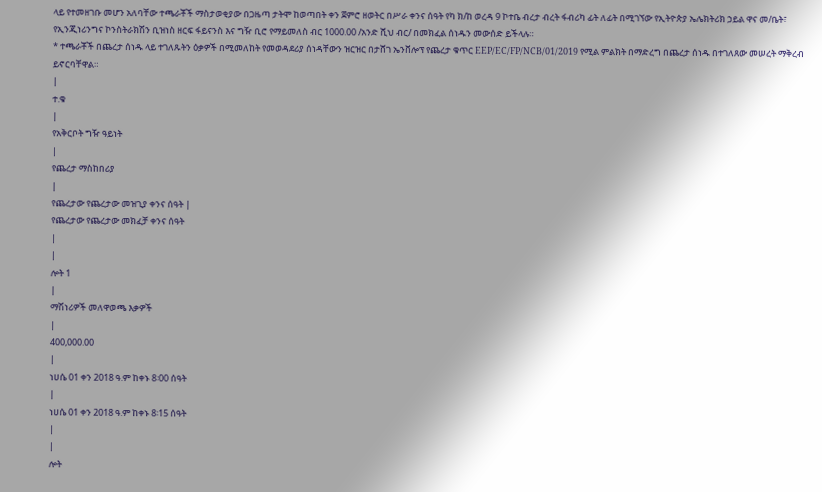ላይ የተመዘገቡ መሆን አለባቸው ተጫራቾች ማስታወቂያው በጋዜጣ ታትሞ ከወጣበት ቀን ጀምሮ ዘወትር በሥራ ቀንና ሰዓት የካ ክ/ከ ወረዳ 9 ኮተቤ ብረታ ብረት ፋብሪካ ፊት ለፊት በሚገኘው የኢትዮጵያ ኤሌክትሪክ ኃይል ዋና መ/ቤት፣ የኢንጂነሪንግና ኮንስትራክሽን ቢዝነስ ዘርፍ ፋይናንስ እና ግዥ ቢሮ የማይመለስ ብር 1000.00 /አንድ ሺህ ብር/ በመክፈል ሰነዱን መውሰድ ይችላሉ።
* ተጫራቾች በጨረታ ሰነዱ ላይ ተገለጹትን ዕቃዎች በሚመለከት የመወዳደሪያ ሰነዳቸውን ዝርዝር በታሸገ ኤንቨሎፕ የጨረታ ቁጥር EEP/EC/FP/NCB/01/2019 የሚል ምልክት በማድረግ በጨረታ ሰነዱ በተገለጸው መሠረት ማቅረብ ይኖርባቸዋል።
|
ተ.ቁ
|
የአቅርቦት ግዥ ዓይነት
|
የጨረታ ማስከበሪያ
|
የጨረታው የጨረታው መዝጊያ ቀንና ሰዓት |
የጨረታው የጨረታው መክፈቻ ቀንና ሰዓት
|
|
ሎት 1
|
ማሽነሪዎች መለዋወጫ እቃዎች
|
400,000.00
|
ነሀሴ 01 ቀን 2018 ዓ.ም ከቀኑ 8፡00 ሰዓት
|
ነሀሴ 01 ቀን 2018 ዓ.ም ከቀኑ 8፡15 ሰዓት
|
|
ሎት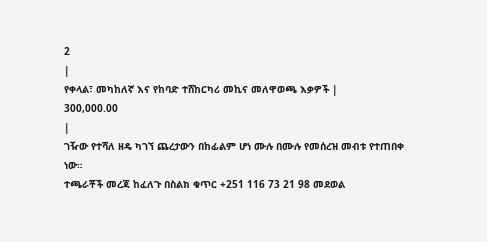2
|
የቀላል፣ መካከለኛ እና የከባድ ተሸከርካሪ መኪና መለዋወጫ እቃዎች |
300,000.00
|
ገዥው የተሻለ ዘዴ ካገኘ ጨረታውን በከፊልም ሆነ ሙሉ በሙሉ የመሰረዝ መብቱ የተጠበቀ ነው።
ተጫራቾች መረጃ ከፈለጉ በስልክ ቁጥር +251 116 73 21 98 መደወል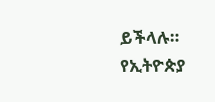ይችላሉ።
የኢትዮጵያ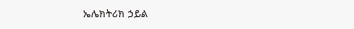ኤሌክትሪክ ኃይል